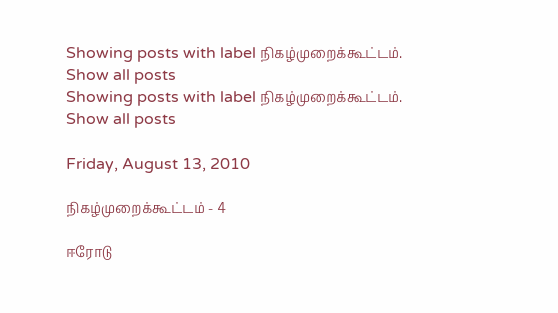Showing posts with label நிகழ்முறைக்கூட்டம். Show all posts
Showing posts with label நிகழ்முறைக்கூட்டம். Show all posts

Friday, August 13, 2010

நிகழ்முறைக்கூட்டம் - 4

ஈரோடு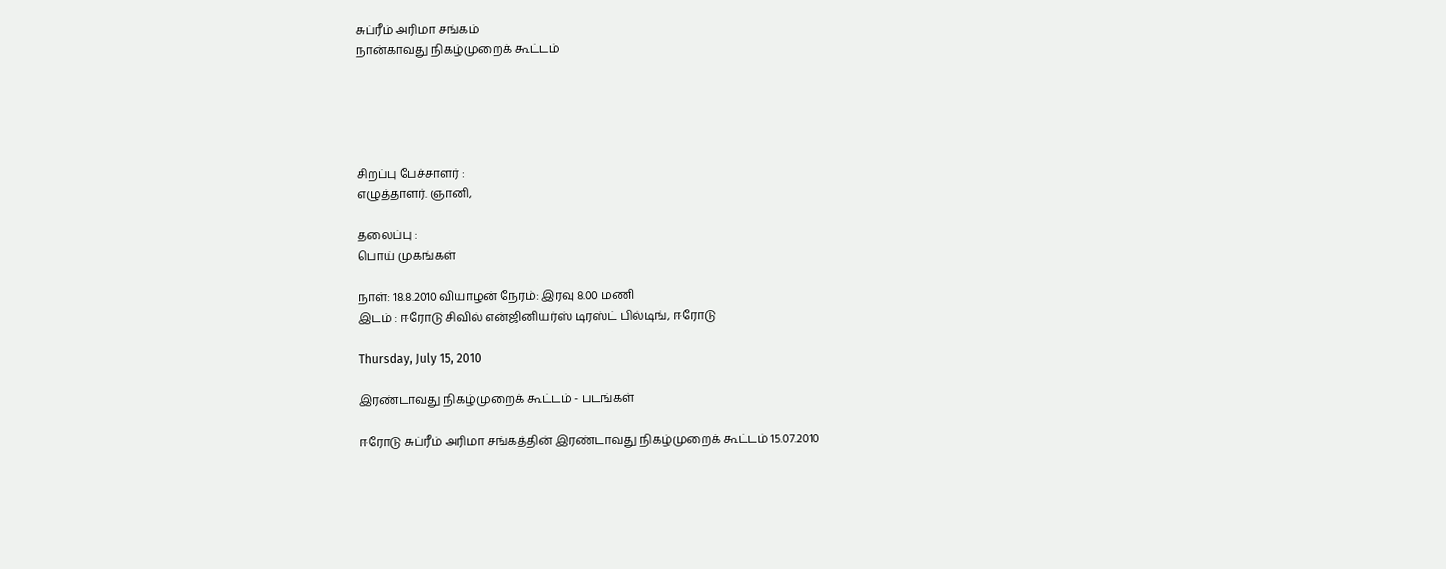சுப்ரீம் அரிமா சங்கம்
நான்காவது நிகழ்முறைக் கூட்டம்





சிறப்பு பேச்சாளர் :
எழுத்தாளர். ஞானி,

தலைப்பு :
பொய் முகங்கள்

நாள்: 18.8.2010 வியாழன் நேரம்: இரவு 8.00 மணி
இடம் : ஈரோடு சிவில் என்ஜினியர்ஸ் டிரஸ்ட் பில்டிங், ஈரோடு

Thursday, July 15, 2010

இரண்டாவது நிகழ்முறைக் கூட்டம் - படங்கள்

ஈரோடு சுப்ரீம் அரிமா சங்கத்தின் இரண்டாவது நிகழ்முறைக் கூட்டம் 15.07.2010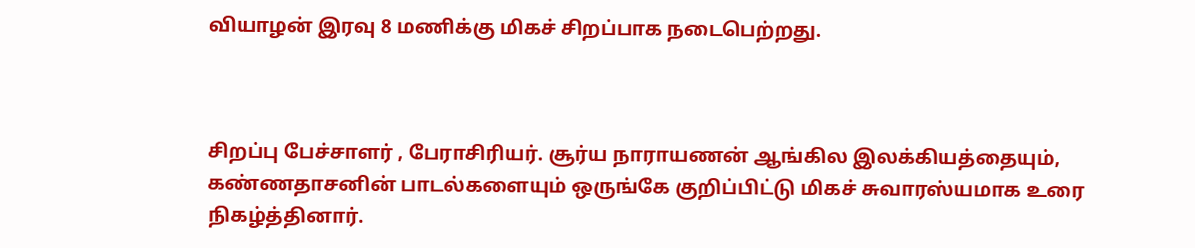வியாழன் இரவு 8 மணிக்கு மிகச் சிறப்பாக நடைபெற்றது.



சிறப்பு பேச்சாளர் , பேராசிரியர். சூர்ய நாராயணன் ஆங்கில இலக்கியத்தையும், கண்ணதாசனின் பாடல்களையும் ஒருங்கே குறிப்பிட்டு மிகச் சுவாரஸ்யமாக உரை நிகழ்த்தினார்.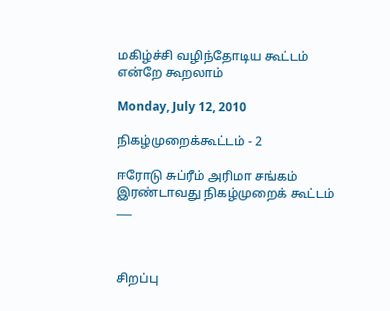மகிழ்ச்சி வழிந்தோடிய கூட்டம் என்றே கூறலாம்

Monday, July 12, 2010

நிகழ்முறைக்கூட்டம் - 2

ஈரோடு சுப்ரீம் அரிமா சங்கம்
இரண்டாவது நிகழ்முறைக் கூட்டம்
___



சிறப்பு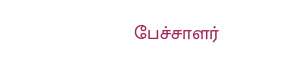பேச்சாளர்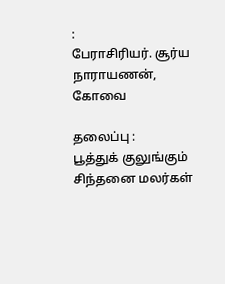:
பேராசிரியர். சூர்ய நாராயணன்,
கோவை

தலைப்பு :
பூத்துக் குலுங்கும் சிந்தனை மலர்கள்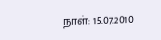நாள்: 15.07.2010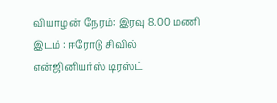வியாழன் நேரம்: இரவு 8.00 மணி
இடம் : ஈரோடு சிவில் என்ஜினியர்ஸ் டிரஸ்ட்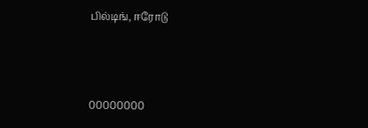பில்டிங், ஈரோடு



00000000